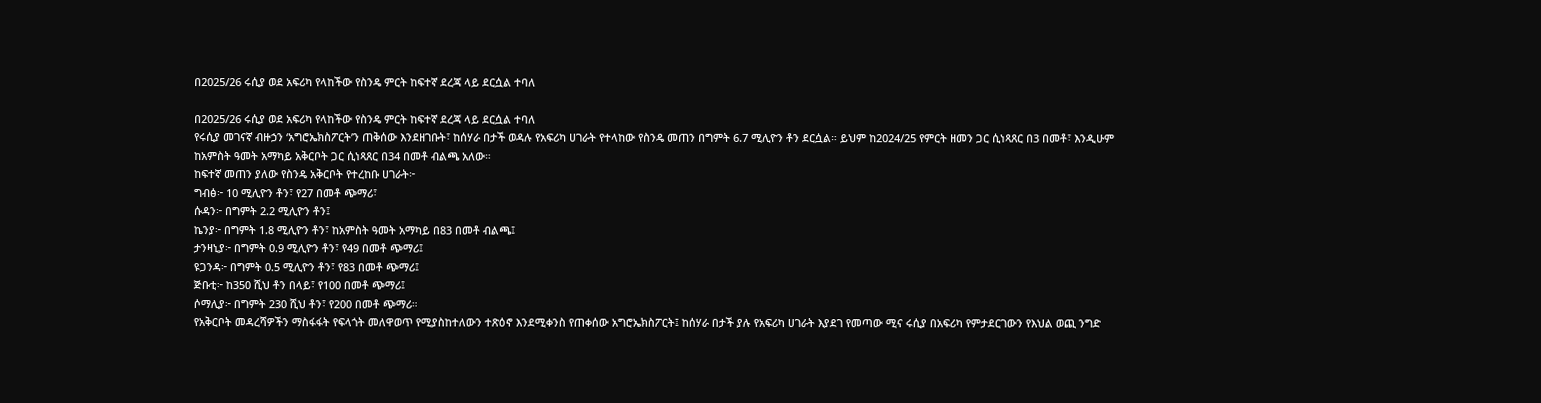በ2025/26 ሩሲያ ወደ አፍሪካ የላከችው የስንዴ ምርት ከፍተኛ ደረጃ ላይ ደርሷል ተባለ

በ2025/26 ሩሲያ ወደ አፍሪካ የላከችው የስንዴ ምርት ከፍተኛ ደረጃ ላይ ደርሷል ተባለ
የሩሲያ መገናኛ ብዙኃን ‘አግሮኤክስፖርት’ን ጠቅሰው እንደዘገቡት፣ ከሰሃራ በታች ወዳሉ የአፍሪካ ሀገራት የተላከው የስንዴ መጠን በግምት 6.7 ሚሊዮን ቶን ደርሷል። ይህም ከ2024/25 የምርት ዘመን ጋር ሲነጻጸር በ3 በመቶ፣ እንዲሁም ከአምስት ዓመት አማካይ አቅርቦት ጋር ሲነጻጸር በ34 በመቶ ብልጫ አለው።
ከፍተኛ መጠን ያለው የስንዴ አቅርቦት የተረከቡ ሀገራት፦
ግብፅ፦ 10 ሚሊዮን ቶን፣ የ27 በመቶ ጭማሪ፣
ሱዳን፦ በግምት 2.2 ሚሊዮን ቶን፤
ኬንያ፦ በግምት 1.8 ሚሊዮን ቶን፣ ከአምስት ዓመት አማካይ በ83 በመቶ ብልጫ፤
ታንዛኒያ፦ በግምት 0.9 ሚሊዮን ቶን፣ የ49 በመቶ ጭማሪ፤
ዩጋንዳ፦ በግምት 0.5 ሚሊዮን ቶን፣ የ83 በመቶ ጭማሪ፤
ጅቡቲ፦ ከ350 ሺህ ቶን በላይ፣ የ100 በመቶ ጭማሪ፤
ሶማሊያ፦ በግምት 230 ሺህ ቶን፣ የ200 በመቶ ጭማሪ።
የአቅርቦት መዳረሻዎችን ማስፋፋት የፍላጎት መለዋወጥ የሚያስከተለውን ተጽዕኖ እንደሚቀንስ የጠቀሰው አግሮኤክስፖርት፤ ከሰሃራ በታች ያሉ የአፍሪካ ሀገራት እያደገ የመጣው ሚና ሩሲያ በአፍሪካ የምታደርገውን የእህል ወጪ ንግድ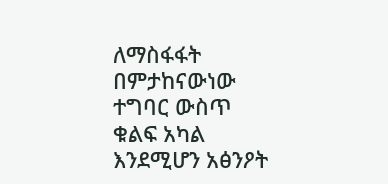ለማስፋፋት በምታከናውነው ተግባር ውስጥ ቁልፍ አካል እንደሚሆን አፅንዖት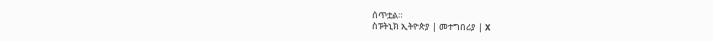ሰጥቷል።
ስፑትኒክ ኢትዮጵያ | መተግበሪያ | X